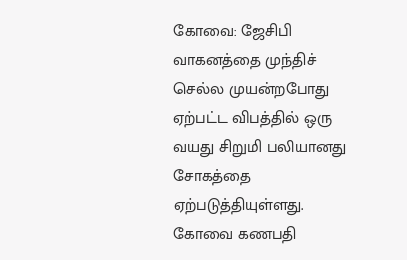கோவை: ஜேசிபி வாகனத்தை முந்திச் செல்ல முயன்றபோது ஏற்பட்ட விபத்தில் ஒரு வயது சிறுமி பலியானது சோகத்தை ஏற்படுத்தியுள்ளது.
கோவை கணபதி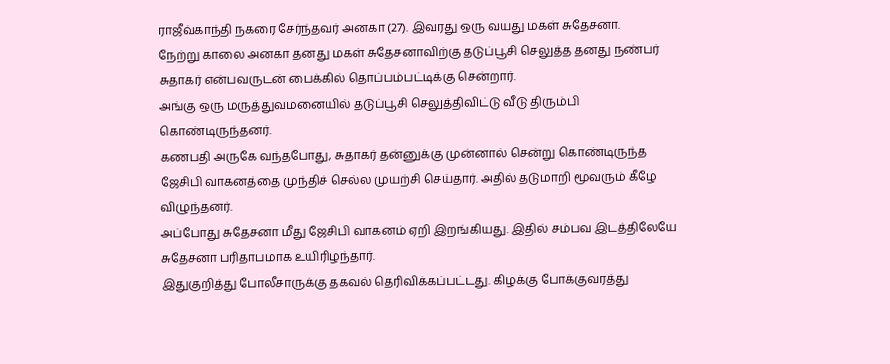ராஜீவ்காந்தி நகரை சேர்ந்தவர் அனகா (27). இவரது ஒரு வயது மகள் சுதேசனா.
நேற்று காலை அனகா தனது மகள் சுதேசனாவிற்கு தடுப்பூசி செலுத்த தனது நண்பர் சுதாகர் என்பவருடன் பைக்கில் தொப்பம்பட்டிக்கு சென்றார்.
அங்கு ஒரு மருத்துவமனையில் தடுப்பூசி செலுத்திவிட்டு வீடு திரும்பி கொண்டிருந்தனர்.
கணபதி அருகே வந்தபோது, சுதாகர் தன்னுக்கு முன்னால் சென்று கொண்டிருந்த ஜேசிபி வாகனத்தை முந்திச் செல்ல முயற்சி செய்தார். அதில் தடுமாறி மூவரும் கீழே விழுந்தனர்.
அப்போது சுதேசனா மீது ஜேசிபி வாகனம் ஏறி இறங்கியது. இதில் சம்பவ இடத்திலேயே சுதேசனா பரிதாபமாக உயிரிழந்தார்.
இதுகுறித்து போலீசாருக்கு தகவல் தெரிவிக்கப்பட்டது. கிழக்கு போக்குவரத்து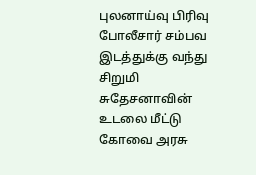புலனாய்வு பிரிவு போலீசார் சம்பவ இடத்துக்கு வந்து சிறுமி சுதேசனாவின் உடலை மீட்டு கோவை அரசு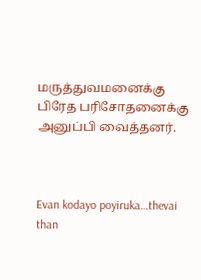மருத்துவமனைக்கு பிரேத பரிசோதனைக்கு அனுப்பி வைத்தனர்.



Evan kodayo poyiruka…thevai than